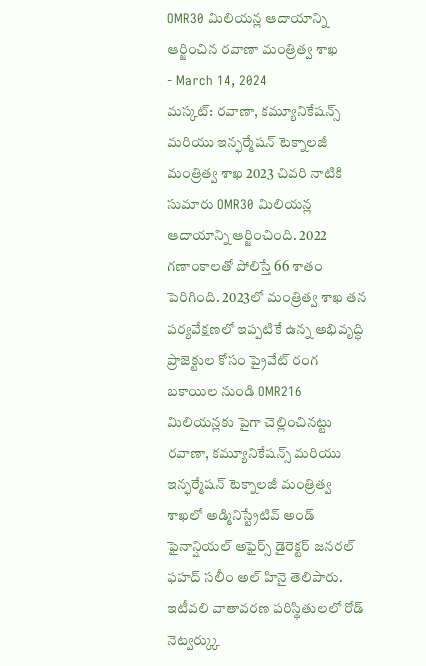OMR30 మిలియన్ల ఆదాయాన్ని ఆర్జించిన రవాణా మంత్రిత్వ శాఖ
- March 14, 2024
మస్కట్: రవాణా, కమ్యూనికేషన్స్ మరియు ఇన్ఫర్మేషన్ టెక్నాలజీ మంత్రిత్వ శాఖ 2023 చివరి నాటికి సుమారు OMR30 మిలియన్ల ఆదాయాన్ని ఆర్జించింది. 2022 గణాంకాలతో పోలిస్తే 66 శాతం పెరిగింది. 2023లో మంత్రిత్వ శాఖ తన పర్యవేక్షణలో ఇప్పటికే ఉన్న అభివృద్ధి ప్రాజెక్టుల కోసం ప్రైవేట్ రంగ బకాయిల నుండి OMR216 మిలియన్లకు పైగా చెల్లించినట్టు రవాణా, కమ్యూనికేషన్స్ మరియు ఇన్ఫర్మేషన్ టెక్నాలజీ మంత్రిత్వ శాఖలో అడ్మినిస్ట్రేటివ్ అండ్ ఫైనాన్షియల్ అఫైర్స్ డైరెక్టర్ జనరల్ ఫహద్ సలీం అల్ హినై తెలిపారు. ఇటీవలి వాతావరణ పరిస్థితులలో రోడ్ నెట్వర్క్కు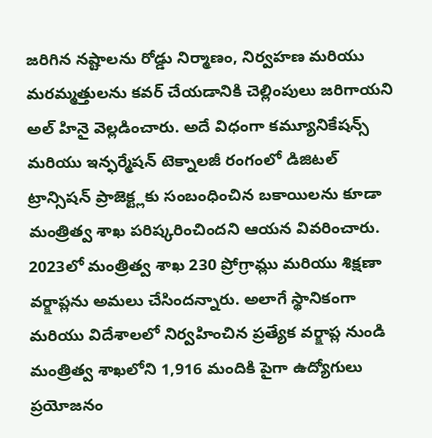జరిగిన నష్టాలను రోడ్డు నిర్మాణం, నిర్వహణ మరియు మరమ్మత్తులను కవర్ చేయడానికి చెల్లింపులు జరిగాయని అల్ హినై వెల్లడించారు. అదే విధంగా కమ్యూనికేషన్స్ మరియు ఇన్ఫర్మేషన్ టెక్నాలజీ రంగంలో డిజిటల్ ట్రాన్సిషన్ ప్రాజెక్ట్లకు సంబంధించిన బకాయిలను కూడా మంత్రిత్వ శాఖ పరిష్కరించిందని ఆయన వివరించారు. 2023లో మంత్రిత్వ శాఖ 230 ప్రోగ్రామ్లు మరియు శిక్షణా వర్క్షాప్లను అమలు చేసిందన్నారు. అలాగే స్థానికంగా మరియు విదేశాలలో నిర్వహించిన ప్రత్యేక వర్క్షాప్ల నుండి మంత్రిత్వ శాఖలోని 1,916 మందికి పైగా ఉద్యోగులు ప్రయోజనం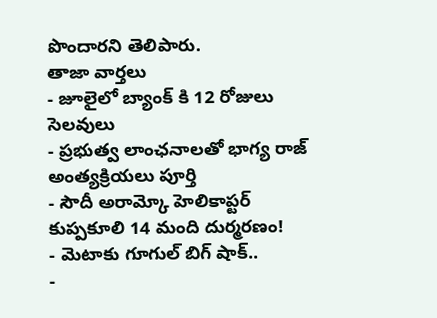పొందారని తెలిపారు.
తాజా వార్తలు
- జూలైలో బ్యాంక్ కి 12 రోజులు సెలవులు
- ప్రభుత్వ లాంఛనాలతో భాగ్య రాజ్ అంత్యక్రియలు పూర్తి
- సౌదీ అరామ్కో హెలికాప్టర్ కుప్పకూలి 14 మంది దుర్మరణం!
- మెటాకు గూగుల్ బిగ్ షాక్..
-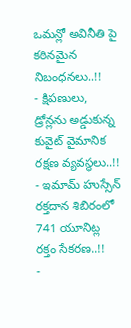ఒమన్లో అవినీతి పై కఠినమైన నిబంధనలు..!!
- క్షిపణులు, డ్రోన్లను అడ్డుకున్న కువైట్ వైమానిక రక్షణ వ్యవస్థలు..!!
- ఇమామ్ హుస్సేన్ రక్తదాన శిబిరంలో 741 యూనిట్ల రక్తం సేకరణ..!!
-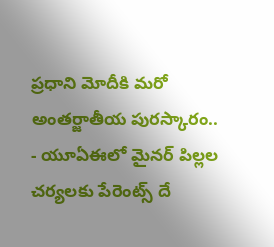ప్రధాని మోదీకి మరో అంతర్జాతీయ పురస్కారం..
- యూఏఈలో మైనర్ పిల్లల చర్యలకు పేరెంట్స్ దే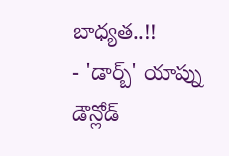బాధ్యత..!!
- 'డార్బ్' యాప్ను డౌన్లోడ్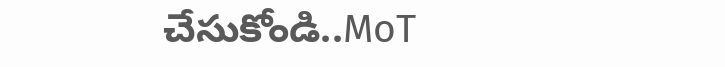చేసుకోండి..MoT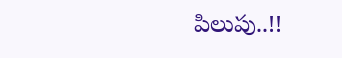పిలుపు..!!